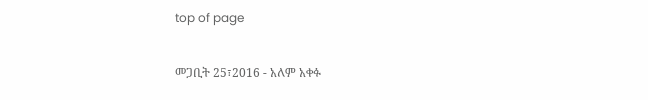top of page

መጋቢት 25፣2016 - አለም አቀፉ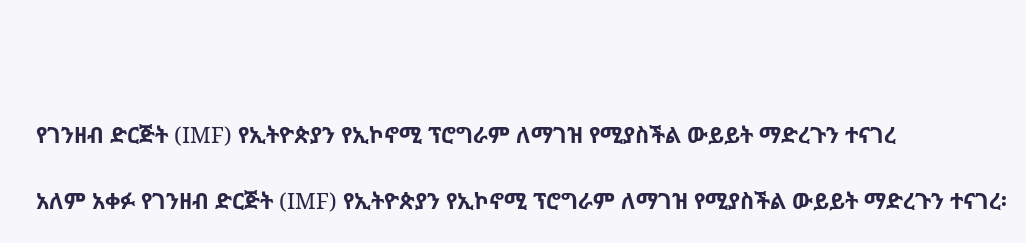የገንዘብ ድርጅት (IMF) የኢትዮጵያን የኢኮኖሚ ፕሮግራም ለማገዝ የሚያስችል ውይይት ማድረጉን ተናገረ

አለም አቀፉ የገንዘብ ድርጅት (IMF) የኢትዮጵያን የኢኮኖሚ ፕሮግራም ለማገዝ የሚያስችል ውይይት ማድረጉን ተናገረ፡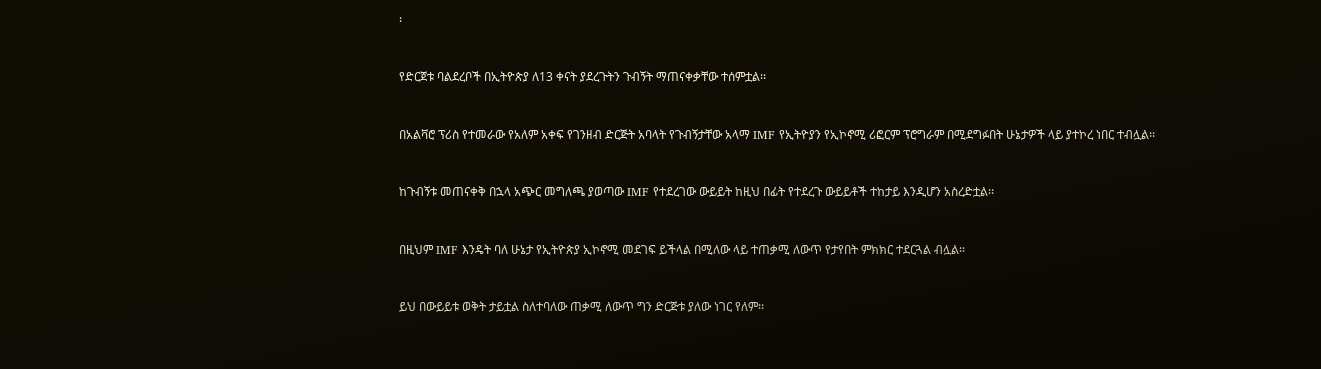፡


የድርጀቱ ባልደረቦች በኢትዮጵያ ለ13 ቀናት ያደረጉትን ጉብኝት ማጠናቀቃቸው ተሰምቷል፡፡


በአልቫሮ ፕሪስ የተመራው የአለም አቀፍ የገንዘብ ድርጅት አባላት የጉብኝታቸው አላማ IMF የኢትዮያን የኢኮኖሚ ሪፎርም ፕሮግራም በሚደግፉበት ሁኔታዎች ላይ ያተኮረ ነበር ተብሏል፡፡


ከጉብኝቱ መጠናቀቅ በኋላ አጭር መግለጫ ያወጣው IMF የተደረገው ውይይት ከዚህ በፊት የተደረጉ ውይይቶች ተከታይ እንዲሆን አስረድቷል፡፡


በዚህም IMF እንዴት ባለ ሁኔታ የኢትዮጵያ ኢኮኖሚ መደገፍ ይችላል በሚለው ላይ ተጠቃሚ ለውጥ የታየበት ምክክር ተደርጓል ብሏል፡፡


ይህ በውይይቱ ወቅት ታይቷል ስለተባለው ጠቃሚ ለውጥ ግን ድርጅቱ ያለው ነገር የለም፡፡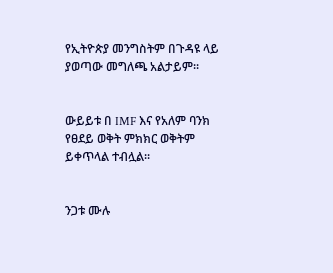የኢትዮጵያ መንግስትም በጉዳዩ ላይ ያወጣው መግለጫ አልታይም፡፡


ውይይቱ በ IMF እና የአለም ባንክ የፀደይ ወቅት ምክክር ወቅትም ይቀጥላል ተብሏል፡፡


ንጋቱ ሙሉ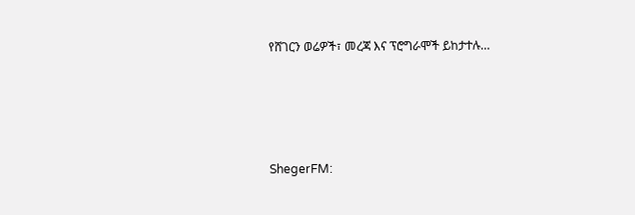የሸገርን ወሬዎች፣ መረጃ እና ፕሮግራሞች ይከታተሉ…




ShegerFM: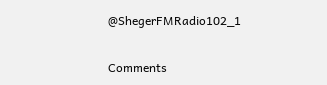@ShegerFMRadio102_1

Comments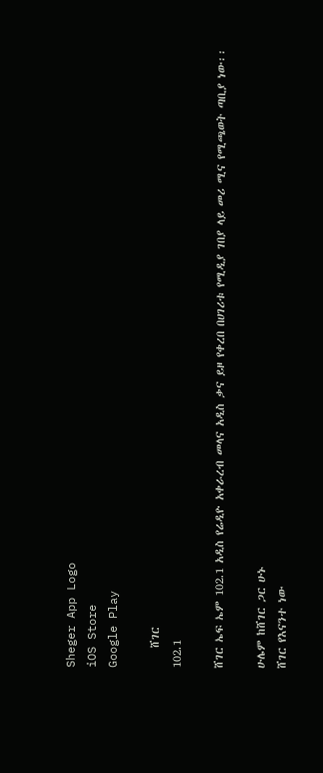Sheger App Logo
iOS Store
Google Play

    ሸገር
102.1

ሸገር ኤፍ ኤም 102.1 አዲስ የሬዲዮ አቀራረብ መላና አዲስ ቃና ይዞ የቀረበ በሀገሪቱ የሚዲያ ገበያ ላይ መሪ ሚና የሚጫወት ጣቢያ ነው፡፡

ሁሌም ከሸገር ጋር ሁኑ
ሸገር የእናንተ ነው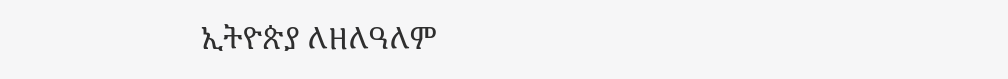ኢትዮጵያ ለዘለዓለም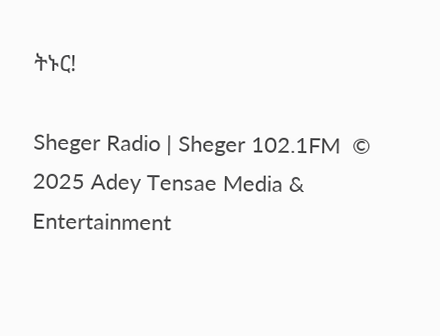ትኑር!

Sheger Radio | Sheger 102.1FM  © 2025 Adey Tensae Media & Entertainment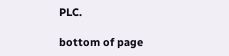PLC.

bottom of page